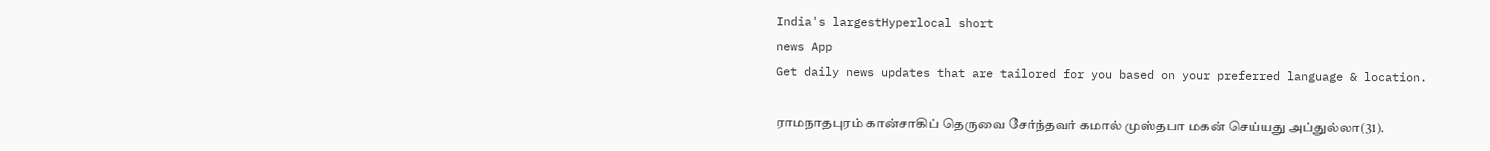India's largestHyperlocal short
news App
Get daily news updates that are tailored for you based on your preferred language & location.

ராமநாதபுரம் கான்சாகிப் தெருவை சேர்ந்தவர் கமால் முஸ்தபா மகன் செய்யது அப்துல்லா(31).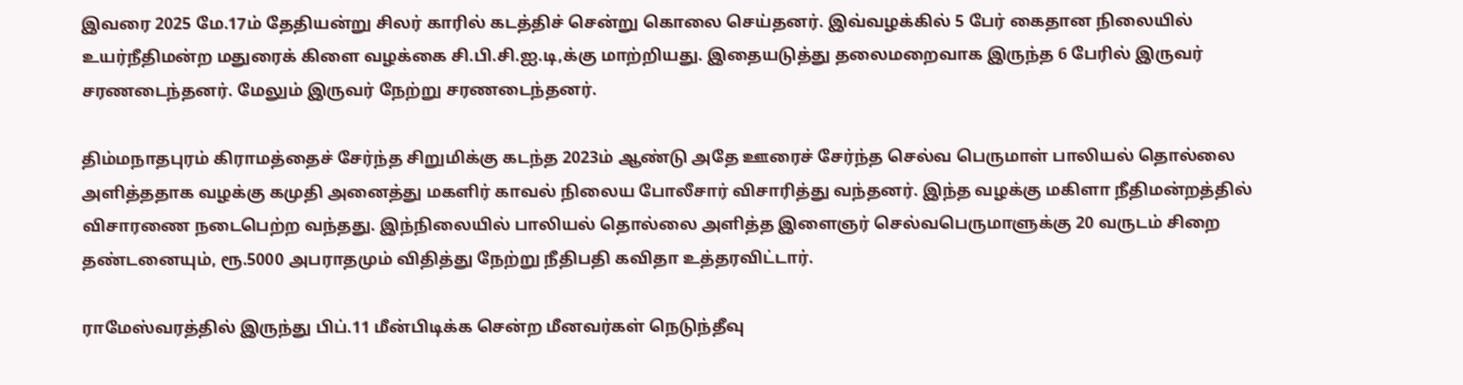இவரை 2025 மே.17ம் தேதியன்று சிலர் காரில் கடத்திச் சென்று கொலை செய்தனர். இவ்வழக்கில் 5 பேர் கைதான நிலையில் உயர்நீதிமன்ற மதுரைக் கிளை வழக்கை சி.பி.சி.ஐ.டி,க்கு மாற்றியது. இதையடுத்து தலைமறைவாக இருந்த 6 பேரில் இருவர் சரணடைந்தனர். மேலும் இருவர் நேற்று சரணடைந்தனர்.

திம்மநாதபுரம் கிராமத்தைச் சேர்ந்த சிறுமிக்கு கடந்த 2023ம் ஆண்டு அதே ஊரைச் சேர்ந்த செல்வ பெருமாள் பாலியல் தொல்லை அளித்ததாக வழக்கு கமுதி அனைத்து மகளிர் காவல் நிலைய போலீசார் விசாரித்து வந்தனர். இந்த வழக்கு மகிளா நீதிமன்றத்தில் விசாரணை நடைபெற்ற வந்தது. இந்நிலையில் பாலியல் தொல்லை அளித்த இளைஞர் செல்வபெருமாளுக்கு 20 வருடம் சிறை தண்டனையும், ரூ.5000 அபராதமும் விதித்து நேற்று நீதிபதி கவிதா உத்தரவிட்டார்.

ராமேஸ்வரத்தில் இருந்து பிப்.11 மீன்பிடிக்க சென்ற மீனவர்கள் நெடுந்தீவு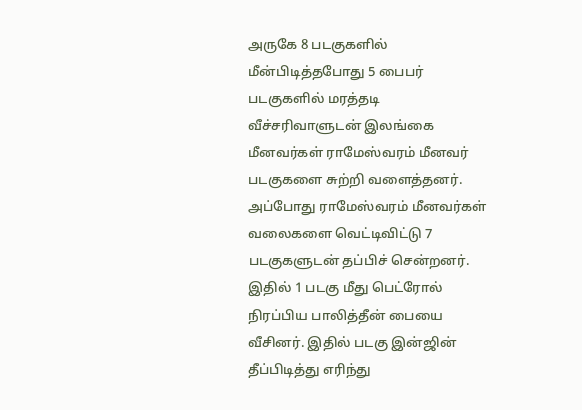அருகே 8 படகுகளில் மீன்பிடித்தபோது 5 பைபர் படகுகளில் மரத்தடி வீச்சரிவாளுடன் இலங்கை மீனவர்கள் ராமேஸ்வரம் மீனவர் படகுகளை சுற்றி வளைத்தனர். அப்போது ராமேஸ்வரம் மீனவர்கள் வலைகளை வெட்டிவிட்டு 7 படகுகளுடன் தப்பிச் சென்றனர். இதில் 1 படகு மீது பெட்ரோல் நிரப்பிய பாலித்தீன் பையை வீசினர். இதில் படகு இன்ஜின் தீப்பிடித்து எரிந்து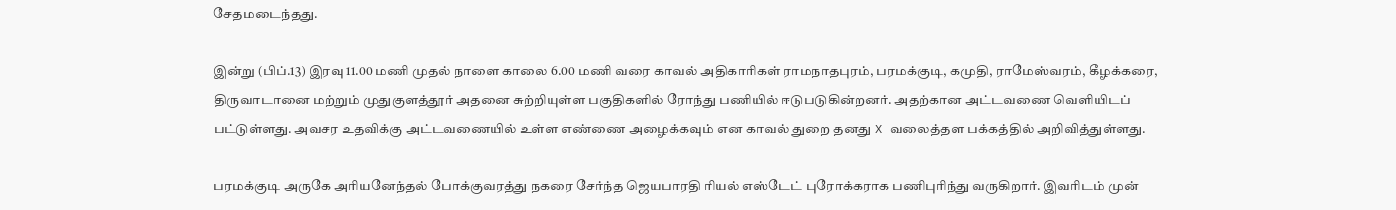சேதமடைந்தது.

இன்று (பிப்.13) இரவு 11.00 மணி முதல் நாளை காலை 6.00 மணி வரை காவல் அதிகாரிகள் ராமநாதபுரம், பரமக்குடி, கமுதி, ராமேஸ்வரம், கீழக்கரை, திருவாடானை மற்றும் முதுகுளத்தூர் அதனை சுற்றியுள்ள பகுதிகளில் ரோந்து பணியில் ஈடுபடுகின்றனர். அதற்கான அட்டவணை வெளியிடப் பட்டுள்ளது. அவசர உதவிக்கு அட்டவணையில் உள்ள எண்ணை அழைக்கவும் என காவல் துறை தனது X வலைத்தள பக்கத்தில் அறிவித்துள்ளது.

பரமக்குடி அருகே அரியனேந்தல் போக்குவரத்து நகரை சேர்ந்த ஜெயபாரதி ரியல் எஸ்டேட் புரோக்கராக பணிபுரிந்து வருகிறார். இவரிடம் முன்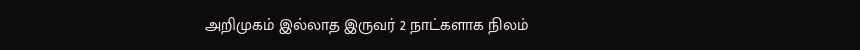அறிமுகம் இல்லாத இருவர் 2 நாட்களாக நிலம்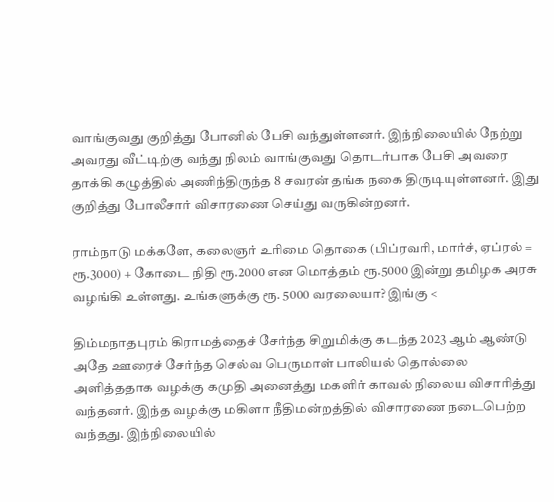வாங்குவது குறித்து போனில் பேசி வந்துள்ளனர். இந்நிலையில் நேற்று அவரது வீட்டிற்கு வந்து நிலம் வாங்குவது தொடர்பாக பேசி அவரை தாக்கி கழுத்தில் அணிந்திருந்த 8 சவரன் தங்க நகை திருடியுள்ளனர். இது குறித்து போலீசார் விசாரணை செய்து வருகின்றனர்.

ராம்நாடு மக்களே, கலைஞர் உரிமை தொகை (பிப்ரவரி, மார்ச், ஏப்ரல் = ரூ.3000) + கோடை நிதி ரூ.2000 என மொத்தம் ரூ.5000 இன்று தமிழக அரசு வழங்கி உள்ளது. உங்களுக்கு ரூ. 5000 வரலையா? இங்கு <

திம்மநாதபுரம் கிராமத்தைச் சேர்ந்த சிறுமிக்கு கடந்த 2023 ஆம் ஆண்டு அதே ஊரைச் சேர்ந்த செல்வ பெருமாள் பாலியல் தொல்லை அளித்ததாக வழக்கு கமுதி அனைத்து மகளிர் காவல் நிலைய விசாரித்து வந்தனர். இந்த வழக்கு மகிளா நீதிமன்றத்தில் விசாரணை நடைபெற்ற வந்தது. இந்நிலையில்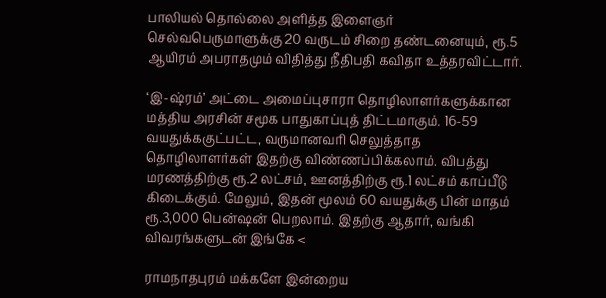பாலியல் தொல்லை அளித்த இளைஞர் செல்வபெருமாளுக்கு 20 வருடம் சிறை தண்டனையும், ரூ.5 ஆயிரம் அபராதமும் விதித்து நீதிபதி கவிதா உத்தரவிட்டார்.

‘இ-ஷ்ரம்’ அட்டை அமைப்புசாரா தொழிலாளர்களுக்கான மத்திய அரசின் சமூக பாதுகாப்புத் திட்டமாகும். 16-59 வயதுக்ககுட்பட்ட, வருமானவரி செலுத்தாத தொழிலாளர்கள் இதற்கு விண்ணப்பிக்கலாம். விபத்து மரணத்திற்கு ரூ.2 லட்சம், ஊனத்திற்கு ரூ.1 லட்சம் காப்பீடு கிடைக்கும். மேலும், இதன் மூலம் 60 வயதுக்கு பின் மாதம் ரூ.3,000 பென்ஷன் பெறலாம். இதற்கு ஆதார், வங்கி விவரங்களுடன் இங்கே <

ராமநாதபுரம் மக்களே இன்றைய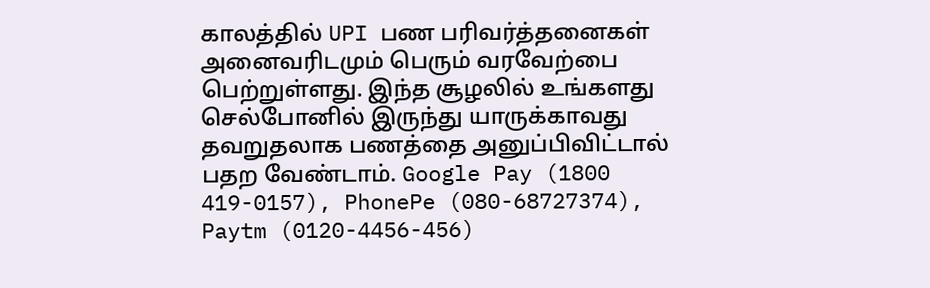காலத்தில் UPI பண பரிவர்த்தனைகள் அனைவரிடமும் பெரும் வரவேற்பை பெற்றுள்ளது. இந்த சூழலில் உங்களது செல்போனில் இருந்து யாருக்காவது தவறுதலாக பணத்தை அனுப்பிவிட்டால் பதற வேண்டாம். Google Pay (1800 419-0157), PhonePe (080-68727374), Paytm (0120-4456-456)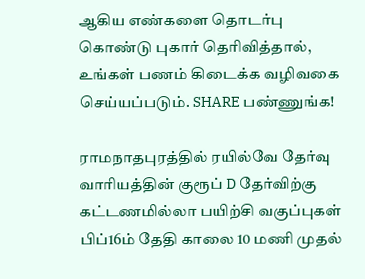ஆகிய எண்களை தொடர்பு கொண்டு புகார் தெரிவித்தால், உங்கள் பணம் கிடைக்க வழிவகை செய்யப்படும். SHARE பண்ணுங்க!

ராமநாதபுரத்தில் ரயில்வே தேர்வு வாரியத்தின் குரூப் D தேர்விற்கு கட்டணமில்லா பயிற்சி வகுப்புகள் பிப்16ம் தேதி காலை 10 மணி முதல்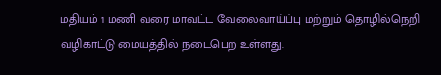மதியம் 1 மணி வரை மாவட்ட வேலைவாய்ப்பு மற்றும் தொழில்நெறி வழிகாட்டு மையத்தில் நடைபெற உள்ளது.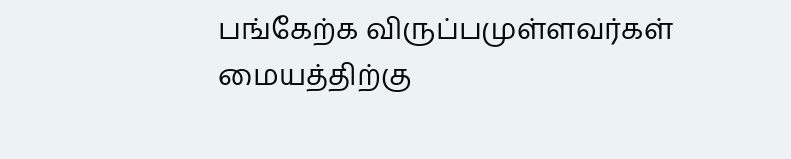பங்கேற்க விருப்பமுள்ளவர்கள் மையத்திற்கு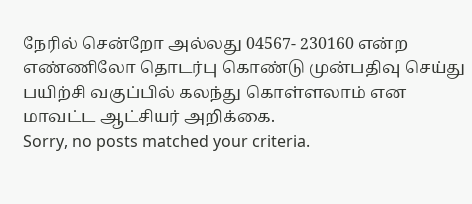நேரில் சென்றோ அல்லது 04567- 230160 என்ற எண்ணிலோ தொடர்பு கொண்டு முன்பதிவு செய்து பயிற்சி வகுப்பில் கலந்து கொள்ளலாம் என மாவட்ட ஆட்சியர் அறிக்கை.
Sorry, no posts matched your criteria.